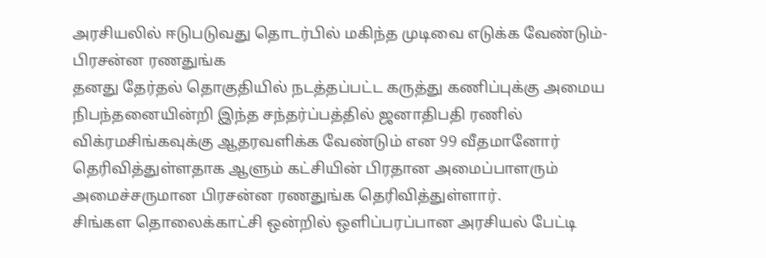அரசியலில் ஈடுபடுவது தொடர்பில் மகிந்த முடிவை எடுக்க வேண்டும்-பிரசன்ன ரணதுங்க
தனது தேர்தல் தொகுதியில் நடத்தப்பட்ட கருத்து கணிப்புக்கு அமைய நிபந்தனையின்றி இந்த சந்தர்ப்பத்தில் ஜனாதிபதி ரணில் விக்ரமசிங்கவுக்கு ஆதரவளிக்க வேண்டும் என 99 வீதமானோர் தெரிவித்துள்ளதாக ஆளும் கட்சியின் பிரதான அமைப்பாளரும் அமைச்சருமான பிரசன்ன ரணதுங்க தெரிவித்துள்ளார்.
சிங்கள தொலைக்காட்சி ஒன்றில் ஒளிப்பரப்பான அரசியல் பேட்டி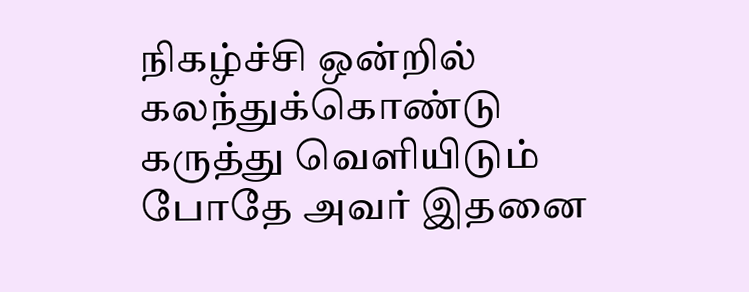நிகழ்ச்சி ஒன்றில் கலந்துக்கொண்டு கருத்து வெளியிடும் போதே அவர் இதனை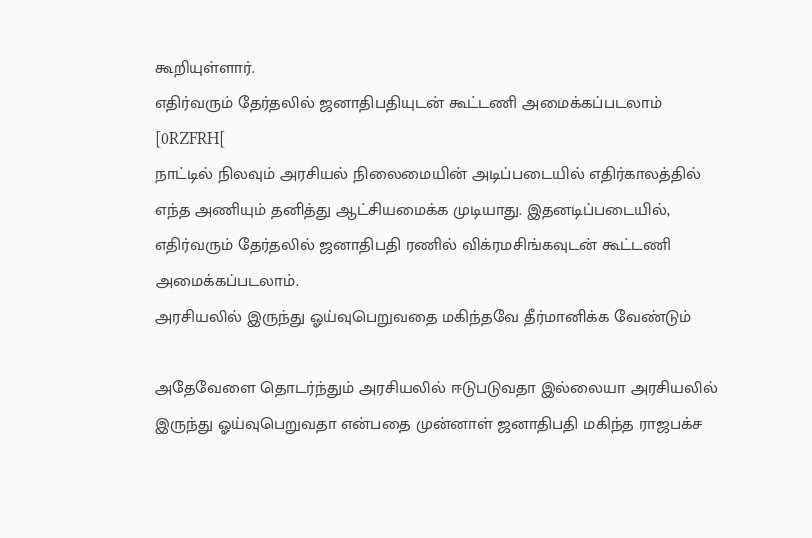கூறியுள்ளார்.
எதிர்வரும் தேர்தலில் ஜனாதிபதியுடன் கூட்டணி அமைக்கப்படலாம்
[0RZFRH[
நாட்டில் நிலவும் அரசியல் நிலைமையின் அடிப்படையில் எதிர்காலத்தில் எந்த அணியும் தனித்து ஆட்சியமைக்க முடியாது. இதனடிப்படையில், எதிர்வரும் தேர்தலில் ஜனாதிபதி ரணில் விக்ரமசிங்கவுடன் கூட்டணி அமைக்கப்படலாம்.
அரசியலில் இருந்து ஓய்வுபெறுவதை மகிந்தவே தீர்மானிக்க வேண்டும்

அதேவேளை தொடர்ந்தும் அரசியலில் ஈடுபடுவதா இல்லையா அரசியலில் இருந்து ஓய்வுபெறுவதா என்பதை முன்னாள் ஜனாதிபதி மகிந்த ராஜபக்ச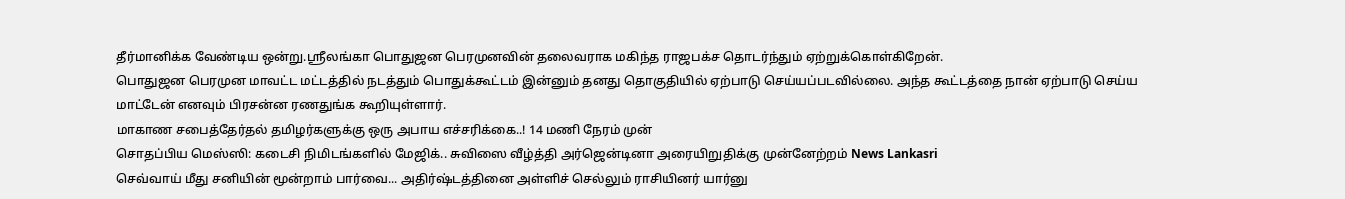தீர்மானிக்க வேண்டிய ஒன்று.ஸ்ரீலங்கா பொதுஜன பெரமுனவின் தலைவராக மகிந்த ராஜபக்ச தொடர்ந்தும் ஏற்றுக்கொள்கிறேன்.
பொதுஜன பெரமுன மாவட்ட மட்டத்தில் நடத்தும் பொதுக்கூட்டம் இன்னும் தனது தொகுதியில் ஏற்பாடு செய்யப்படவில்லை. அந்த கூட்டத்தை நான் ஏற்பாடு செய்ய மாட்டேன் எனவும் பிரசன்ன ரணதுங்க கூறியுள்ளார்.
மாகாண சபைத்தேர்தல் தமிழர்களுக்கு ஒரு அபாய எச்சரிக்கை..! 14 மணி நேரம் முன்
சொதப்பிய மெஸ்ஸி: கடைசி நிமிடங்களில் மேஜிக்.. சுவிஸை வீழ்த்தி அர்ஜென்டினா அரையிறுதிக்கு முன்னேற்றம் News Lankasri
செவ்வாய் மீது சனியின் மூன்றாம் பார்வை... அதிர்ஷ்டத்தினை அள்ளிச் செல்லும் ராசியினர் யார்னு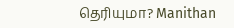தெரியுமா? Manithan